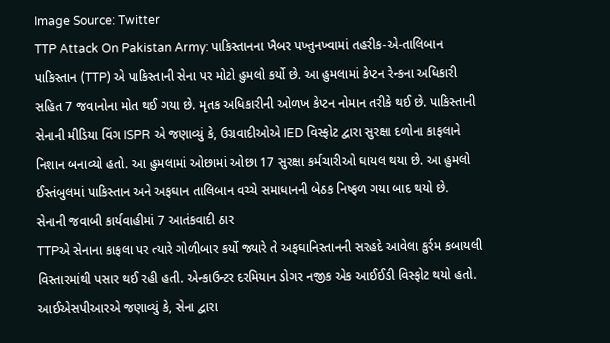Image Source: Twitter
TTP Attack On Pakistan Army: પાકિસ્તાનના ખૈબર પખ્તુનખ્વામાં તહરીક-એ-તાલિબાન પાકિસ્તાન (TTP) એ પાકિસ્તાની સેના પર મોટો હુમલો કર્યો છે. આ હુમલામાં કેપ્ટન રેન્કના અધિકારી સહિત 7 જવાનોના મોત થઈ ગયા છે. મૃતક અધિકારીની ઓળખ કેપ્ટન નોમાન તરીકે થઈ છે. પાકિસ્તાની સેનાની મીડિયા વિંગ ISPR એ જણાવ્યું કે, ઉગ્રવાદીઓએ IED વિસ્ફોટ દ્વારા સુરક્ષા દળોના કાફલાને નિશાન બનાવ્યો હતો. આ હુમલામાં ઓછામાં ઓછા 17 સુરક્ષા કર્મચારીઓ ઘાયલ થયા છે. આ હુમલો ઈસ્તંબુલમાં પાકિસ્તાન અને અફઘાન તાલિબાન વચ્ચે સમાધાનની બેઠક નિષ્ફળ ગયા બાદ થયો છે.
સેનાની જવાબી કાર્યવાહીમાં 7 આતંકવાદી ઠાર
TTPએ સેનાના કાફલા પર ત્યારે ગોળીબાર કર્યો જ્યારે તે અફઘાનિસ્તાનની સરહદે આવેલા કુર્રમ કબાયલી વિસ્તારમાંથી પસાર થઈ રહી હતી. એન્કાઉન્ટર દરમિયાન ડોગર નજીક એક આઈઈડી વિસ્ફોટ થયો હતો. આઈએસપીઆરએ જણાવ્યું કે, સેના દ્વારા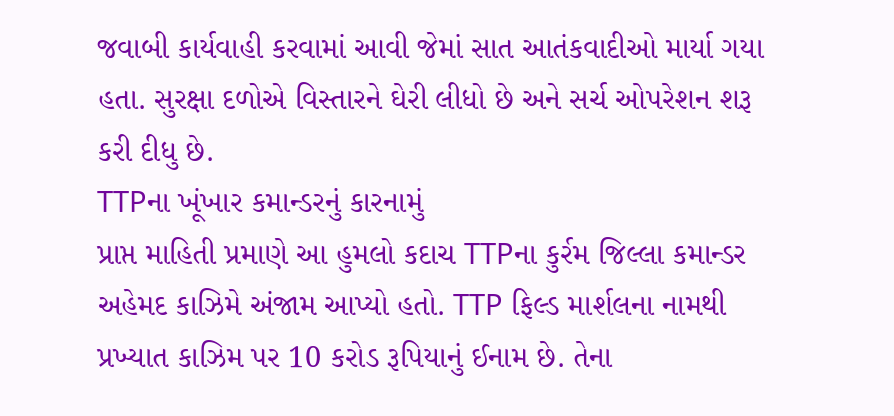જવાબી કાર્યવાહી કરવામાં આવી જેમાં સાત આતંકવાદીઓ માર્યા ગયા હતા. સુરક્ષા દળોએ વિસ્તારને ઘેરી લીધો છે અને સર્ચ ઓપરેશન શરૂ કરી દીધુ છે.
TTPના ખૂંખાર કમાન્ડરનું કારનામું
પ્રાપ્ત માહિતી પ્રમાણે આ હુમલો કદાચ TTPના કુર્રમ જિલ્લા કમાન્ડર અહેમદ કાઝિમે અંજામ આપ્યો હતો. TTP ફિલ્ડ માર્શલના નામથી પ્રખ્યાત કાઝિમ પર 10 કરોડ રૂપિયાનું ઈનામ છે. તેના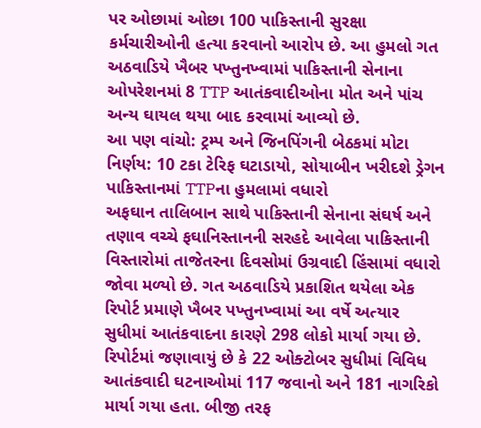પર ઓછામાં ઓછા 100 પાકિસ્તાની સુરક્ષા કર્મચારીઓની હત્યા કરવાનો આરોપ છે. આ હુમલો ગત અઠવાડિયે ખૈબર પખ્તુનખ્વામાં પાકિસ્તાની સેનાના ઓપરેશનમાં 8 TTP આતંકવાદીઓના મોત અને પાંચ અન્ય ઘાયલ થયા બાદ કરવામાં આવ્યો છે.
આ પણ વાંચો: ટ્રમ્પ અને જિનપિંગની બેઠકમાં મોટા નિર્ણય: 10 ટકા ટેરિફ ઘટાડાયો, સોયાબીન ખરીદશે ડ્રેગન
પાકિસ્તાનમાં TTPના હુમલામાં વધારો
અફઘાન તાલિબાન સાથે પાકિસ્તાની સેનાના સંઘર્ષ અને તણાવ વચ્ચે ફઘાનિસ્તાનની સરહદે આવેલા પાકિસ્તાની વિસ્તારોમાં તાજેતરના દિવસોમાં ઉગ્રવાદી હિંસામાં વધારો જોવા મળ્યો છે. ગત અઠવાડિયે પ્રકાશિત થયેલા એક રિપોર્ટ પ્રમાણે ખૈબર પખ્તુનખ્વામાં આ વર્ષે અત્યાર સુધીમાં આતંકવાદના કારણે 298 લોકો માર્યા ગયા છે. રિપોર્ટમાં જણાવાયું છે કે 22 ઓક્ટોબર સુધીમાં વિવિધ આતંકવાદી ઘટનાઓમાં 117 જવાનો અને 181 નાગરિકો માર્યા ગયા હતા. બીજી તરફ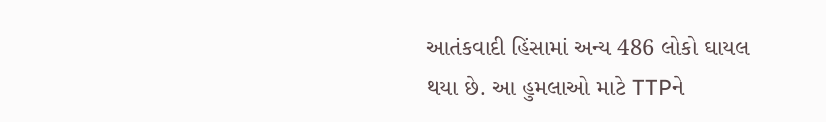આતંકવાદી હિંસામાં અન્ય 486 લોકો ઘાયલ થયા છે. આ હુમલાઓ માટે TTPને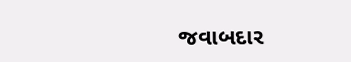જવાબદાર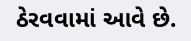ઠેરવવામાં આવે છે.